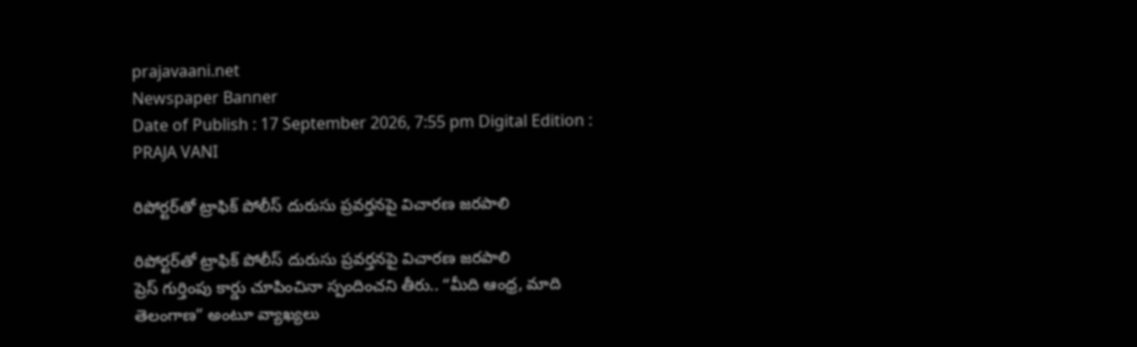prajavaani.net
Newspaper Banner
Date of Publish : 17 September 2026, 7:55 pm Digital Edition : PRAJA VANI

రిపోర్టర్‌తో ట్రాఫిక్ పోలీస్ దురుసు ప్రవర్తనపై విచారణ జరపాలి

రిపోర్టర్‌తో ట్రాఫిక్ పోలీస్ దురుసు ప్రవర్తనపై విచారణ జరపాలి
ప్రెస్ గుర్తింపు కార్డు చూపించినా స్పందించని తీరు.. “మీది ఆంధ్ర, మాది తెలంగాణ” అంటూ వ్యాఖ్యలు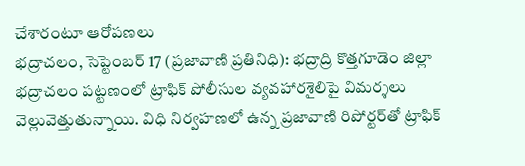చేశారంటూ ఆరోపణలు
భద్రాచలం, సెప్టెంబర్ 17 (ప్రజావాణి ప్రతినిధి): భద్రాద్రి కొత్తగూడెం జిల్లా భద్రాచలం పట్టణంలో ట్రాఫిక్ పోలీసుల వ్యవహారశైలిపై విమర్శలు వెల్లువెత్తుతున్నాయి. విధి నిర్వహణలో ఉన్న ప్రజావాణి రిపోర్టర్‌తో ట్రాఫిక్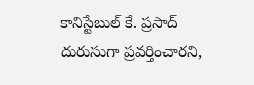కానిస్టేబుల్ కే. ప్రసాద్ దురుసుగా ప్రవర్తించారని,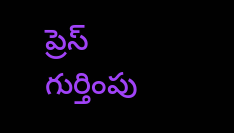ప్రెస్ గుర్తింపు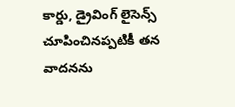కార్డు, డ్రైవింగ్ లైసెన్స్ చూపించినప్పటికీ తన వాదనను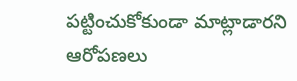పట్టించుకోకుండా మాట్లాడారని ఆరోపణలు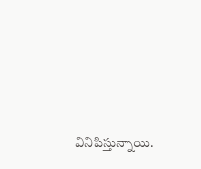వినిపిస్తున్నాయి.